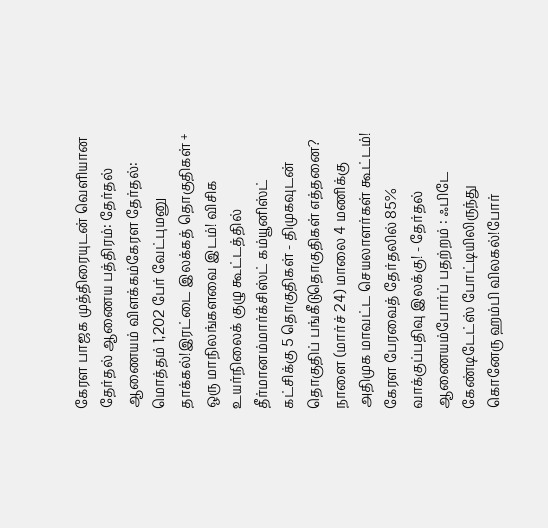கேரள பாஜக முத்திரையுடன் வெளியான தேர்தல் ஆணைய பத்திரம்: தேர்தல் ஆணையம் விளக்கம்கேரள தேர்தல்: மொத்தம் 1,202 பேர் வேட்புமனு தாக்கல்!இரட்டை இலக்கத் தொகுதிகள் + ஒரு மாநிலங்களவை இடம்! விசிக உயர்நிலைக் குழு கூட்டத்தில் தீர்மானம்மார்க்சிஸ்ட் கம்யூனிஸ்ட் கட்சிக்கு 5 தொகுதிகள் - திமுகவுடன் தொகுதிப் பங்கீடுதொகுதிகள் எத்தனை? நாளை (மார்ச் 24) மாலை 4 மணிக்கு அதிமுக மாவட்ட செயலாளர்கள் கூட்டம்! கேரள பேரவைத் தேர்தலில் 85% வாக்குப்பதிவு இலக்கு! - தேர்தல் ஆணையம்போர்ப் பதற்றம் : ஃபிடே கேண்டிடேட்ஸ் போட்டியிலிருந்து கொனேரு ஹம்பி விலகல்!போர்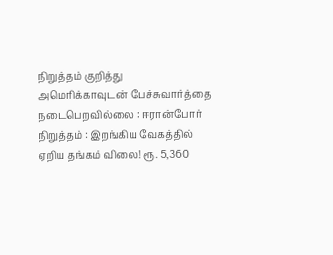நிறுத்தம் குறித்து அமெரிக்காவுடன் பேச்சுவார்த்தை நடைபெறவில்லை : ஈரான்போர் நிறுத்தம் : இறங்கிய வேகத்தில் ஏறிய தங்கம் விலை! ரூ. 5,360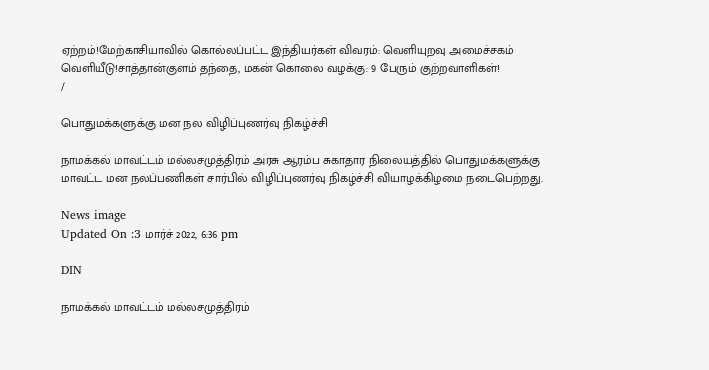ஏற்றம்!மேற்காசியாவில் கொல்லப்பட்ட இந்தியர்கள் விவரம்: வெளியுறவு அமைச்சகம் வெளியீடு!சாத்தான்குளம் தந்தை, மகன் கொலை வழக்கு: 9 பேரும் குற்றவாளிகள்!
/

பொதுமக்களுக்கு மன நல விழிப்புணர்வு நிகழ்ச்சி

நாமக்கல் மாவட்டம் மல்லசமுத்திரம் அரசு ஆரம்ப சுகாதார நிலையத்தில் பொதுமக்களுக்கு மாவட்ட மன நலப்பணிகள் சார்பில் விழிப்புணர்வு நிகழ்ச்சி வியாழக்கிழமை நடைபெற்றது.

News image
Updated On :3 மார்ச் 2022, 6:36 pm

DIN

நாமக்கல் மாவட்டம் மல்லசமுத்திரம்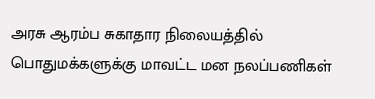அரசு ஆரம்ப சுகாதார நிலையத்தில் பொதுமக்களுக்கு மாவட்ட மன நலப்பணிகள்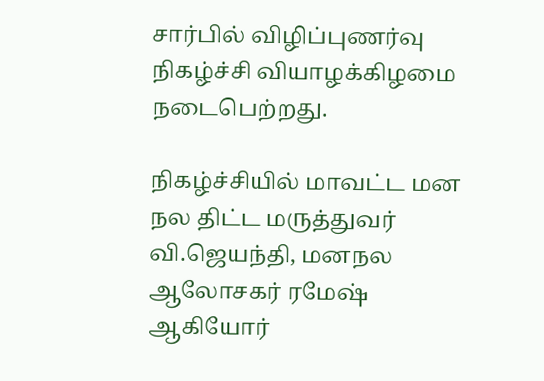சார்பில் விழிப்புணர்வு நிகழ்ச்சி வியாழக்கிழமை நடைபெற்றது.

நிகழ்ச்சியில் மாவட்ட மன நல திட்ட மருத்துவர் வி.ஜெயந்தி, மனநல ஆலோசகர் ரமேஷ் ஆகியோர்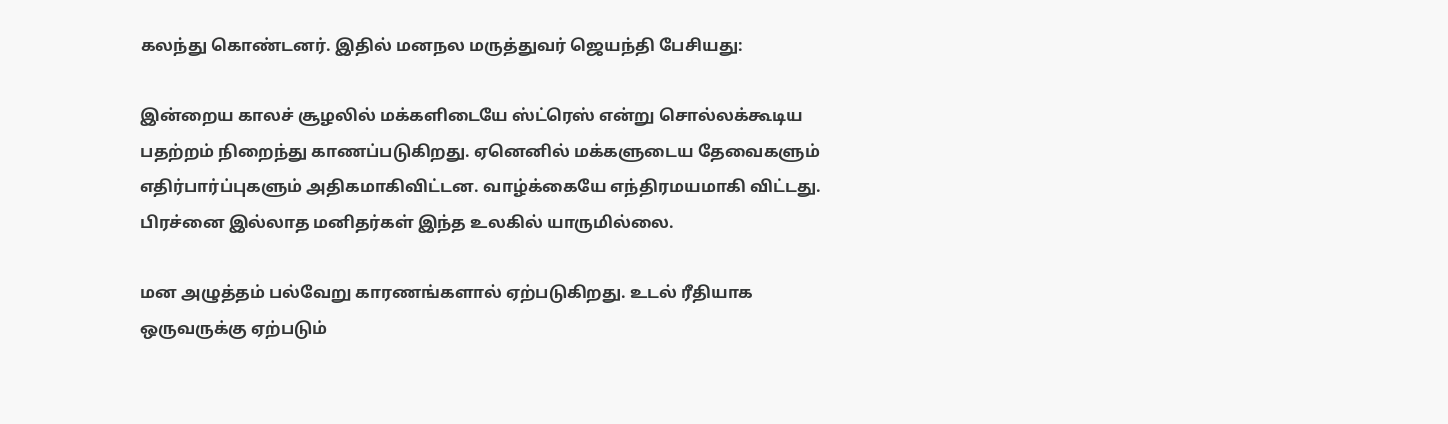கலந்து கொண்டனர். இதில் மனநல மருத்துவர் ஜெயந்தி பேசியது:

இன்றைய காலச் சூழலில் மக்களிடையே ஸ்ட்ரெஸ் என்று சொல்லக்கூடிய பதற்றம் நிறைந்து காணப்படுகிறது. ஏனெனில் மக்களுடைய தேவைகளும் எதிர்பார்ப்புகளும் அதிகமாகிவிட்டன. வாழ்க்கையே எந்திரமயமாகி விட்டது. பிரச்னை இல்லாத மனிதர்கள் இந்த உலகில் யாருமில்லை.

மன அழுத்தம் பல்வேறு காரணங்களால் ஏற்படுகிறது. உடல் ரீதியாக ஒருவருக்கு ஏற்படும்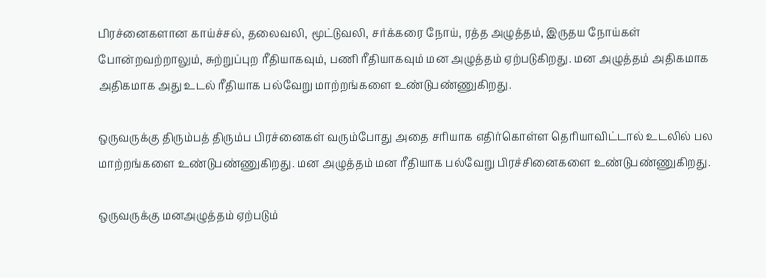பிரச்னைகளான காய்ச்சல், தலைவலி, மூட்டுவலி, சர்க்கரை நோய், ரத்த அழுத்தம், இருதய நோய்கள் போன்றவற்றாலும், சுற்றுப்புற ரீதியாகவும், பணி ரீதியாகவும் மன அழுத்தம் ஏற்படுகிறது. மன அழுத்தம் அதிகமாக அதிகமாக அது உடல் ரீதியாக பல்வேறு மாற்றங்களை உண்டுபண்ணுகிறது.

ஒருவருக்கு திரும்பத் திரும்ப பிரச்னைகள் வரும்போது அதை சரியாக எதிர்கொள்ள தெரியாவிட்டால் உடலில் பல மாற்றங்களை உண்டுபண்ணுகிறது. மன அழுத்தம் மன ரீதியாக பல்வேறு பிரச்சினைகளை உண்டுபண்ணுகிறது.

ஒருவருக்கு மனஅழுத்தம் ஏற்படும்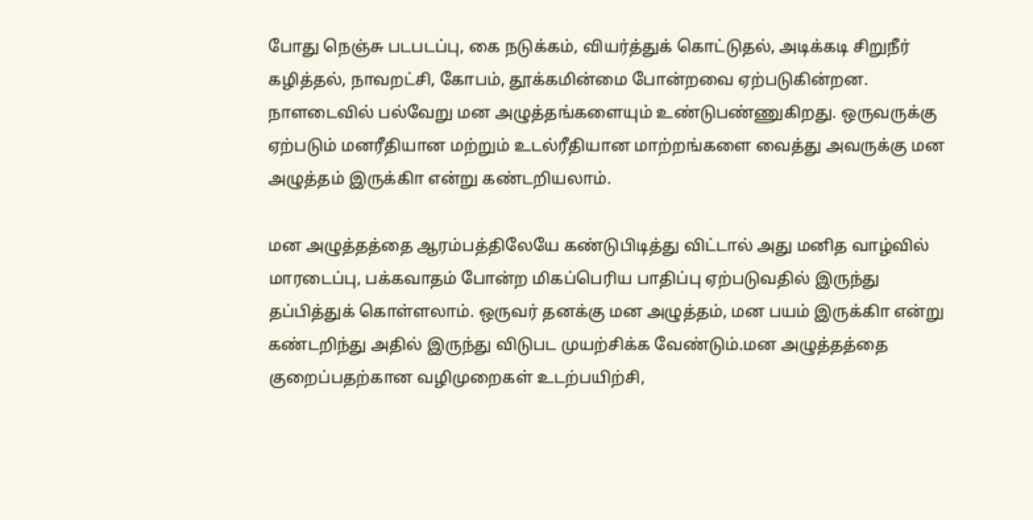போது நெஞ்சு படபடப்பு, கை நடுக்கம், வியர்த்துக் கொட்டுதல், அடிக்கடி சிறுநீர் கழித்தல், நாவறட்சி, கோபம், தூக்கமின்மை போன்றவை ஏற்படுகின்றன. நாளடைவில் பல்வேறு மன அழுத்தங்களையும் உண்டுபண்ணுகிறது. ஒருவருக்கு ஏற்படும் மனரீதியான மற்றும் உடல்ரீதியான மாற்றங்களை வைத்து அவருக்கு மன அழுத்தம் இருக்கிா என்று கண்டறியலாம்.

மன அழுத்தத்தை ஆரம்பத்திலேயே கண்டுபிடித்து விட்டால் அது மனித வாழ்வில் மாரடைப்பு, பக்கவாதம் போன்ற மிகப்பெரிய பாதிப்பு ஏற்படுவதில் இருந்து தப்பித்துக் கொள்ளலாம். ஒருவர் தனக்கு மன அழுத்தம், மன பயம் இருக்கிா என்று கண்டறிந்து அதில் இருந்து விடுபட முயற்சிக்க வேண்டும்.மன அழுத்தத்தை குறைப்பதற்கான வழிமுறைகள் உடற்பயிற்சி,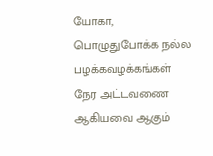யோகா, பொழுதுபோக்க நல்ல பழக்கவழக்கங்கள் நேர அட்டவணை ஆகியவை ஆகும்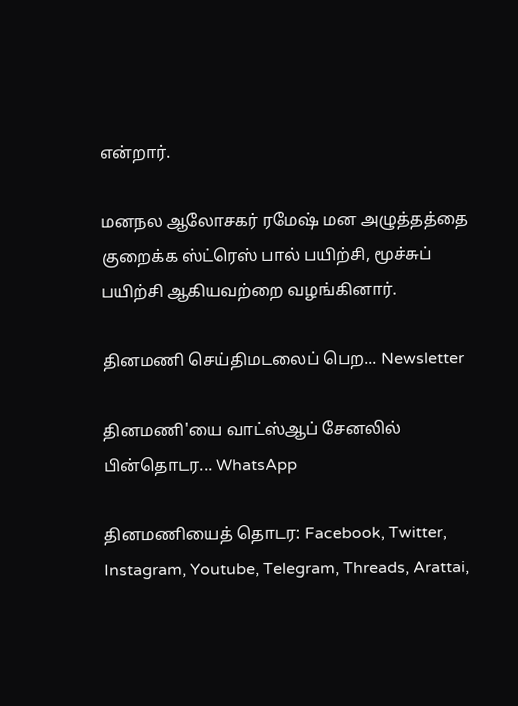என்றார்.

மனநல ஆலோசகர் ரமேஷ் மன அழுத்தத்தை குறைக்க ஸ்ட்ரெஸ் பால் பயிற்சி, மூச்சுப் பயிற்சி ஆகியவற்றை வழங்கினார்.

தினமணி செய்திமடலைப் பெற... Newsletter

தினமணி'யை வாட்ஸ்ஆப் சேனலில் பின்தொடர... WhatsApp

தினமணியைத் தொடர: Facebook, Twitter, Instagram, Youtube, Telegram, Threads, Arattai,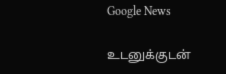Google News

உடனுக்குடன்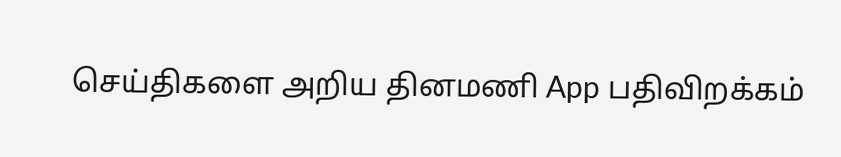செய்திகளை அறிய தினமணி App பதிவிறக்கம்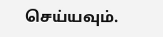செய்யவும்.